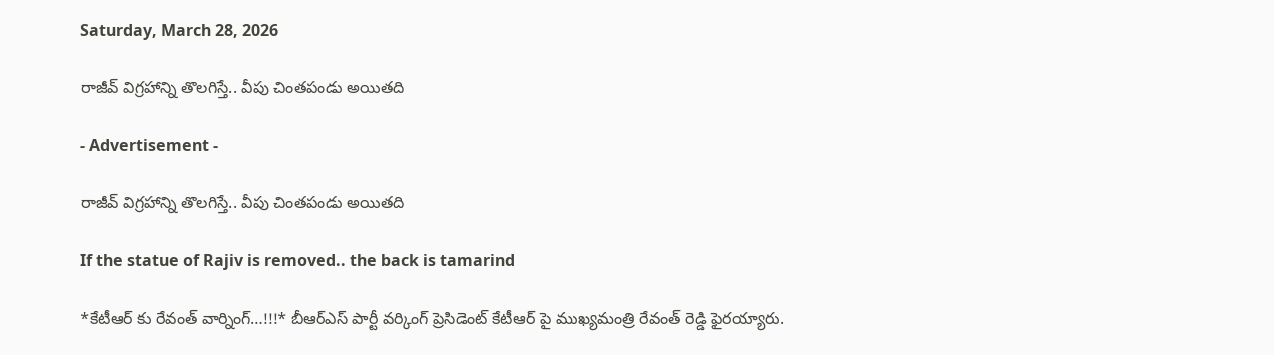Saturday, March 28, 2026

రాజీవ్ విగ్రహాన్ని తొలగిస్తే.. వీపు చింతపండు అయితది

- Advertisement -

రాజీవ్ విగ్రహాన్ని తొలగిస్తే.. వీపు చింతపండు అయితది

If the statue of Rajiv is removed.. the back is tamarind

*కేటీఆర్ కు రేవంత్ వార్నింగ్…!!!* బీఆర్ఎస్ పార్టీ వర్కింగ్ ప్రెసిడెంట్ కేటీఆర్ పై ముఖ్యమంత్రి రేవంత్ రెడ్డి ఫైరయ్యారు.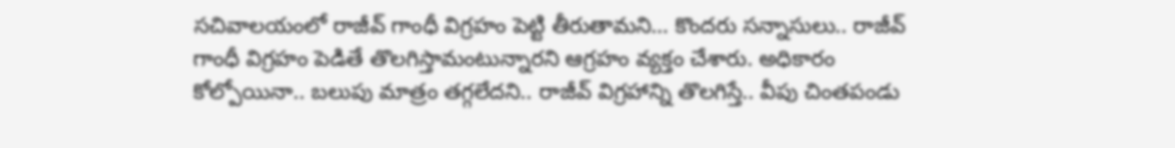సచివాలయంలో రాజీవ్ గాంధీ విగ్రహం పెట్టి తీరుతామని… కొందరు సన్నాసులు.. రాజీవ్ గాంధీ విగ్రహం పెడితే తొలగిస్తామంటున్నారని ఆగ్రహం వ్యక్తం చేశారు. అధికారం కోల్పోయినా.. బలుపు మాత్రం తగ్గలేదని.. రాజీవ్ విగ్రహాన్ని తొలగిస్తే.. వీపు చింతపండు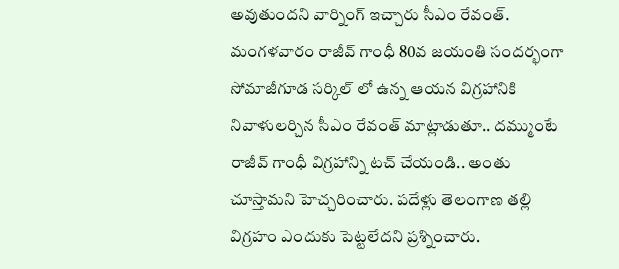అవుతుందని వార్నింగ్ ఇచ్చారు సీఎం రేవంత్. మంగళవారం రాజీవ్ గాంధీ 80వ జయంతి సందర్భంగా సోమాజీగూడ సర్కిల్ లో ఉన్న ఆయన విగ్రహానికి నివాళులర్చిన సీఎం రేవంత్ మాట్లాడుతూ.. దమ్ముంటే రాజీవ్ గాంధీ విగ్రహాన్ని టచ్ చేయండి.. అంతు చూస్తామని హెచ్చరించారు. పదేళ్లు తెలంగాణ తల్లి విగ్రహం ఎందుకు పెట్టలేదని ప్రశ్నించారు.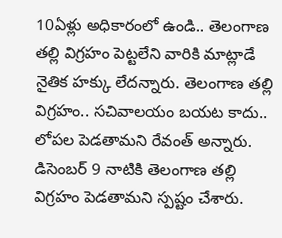10ఏళ్లు అధికారంలో ఉండి.. తెలంగాణ తల్లి విగ్రహం పెట్టలేని వారికి మాట్లాడే నైతిక హక్కు లేదన్నారు. తెలంగాణ తల్లి విగ్రహం.. సచివాలయం బయట కాదు.. లోపల పెడతామని రేవంత్ అన్నారు. డిసెంబర్ 9 నాటికి తెలంగాణ తల్లి విగ్రహం పెడతామని స్పష్టం చేశారు.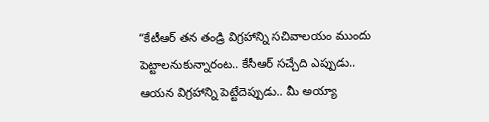“కేటీఆర్ తన తండ్రి విగ్రహాన్ని సచివాలయం ముందు పెట్టాలనుకున్నారంట.. కేసీఆర్ సచ్చేది ఎప్పుడు.. ఆయన విగ్రహాన్ని పెట్టేదెప్పుడు.. మీ అయ్యా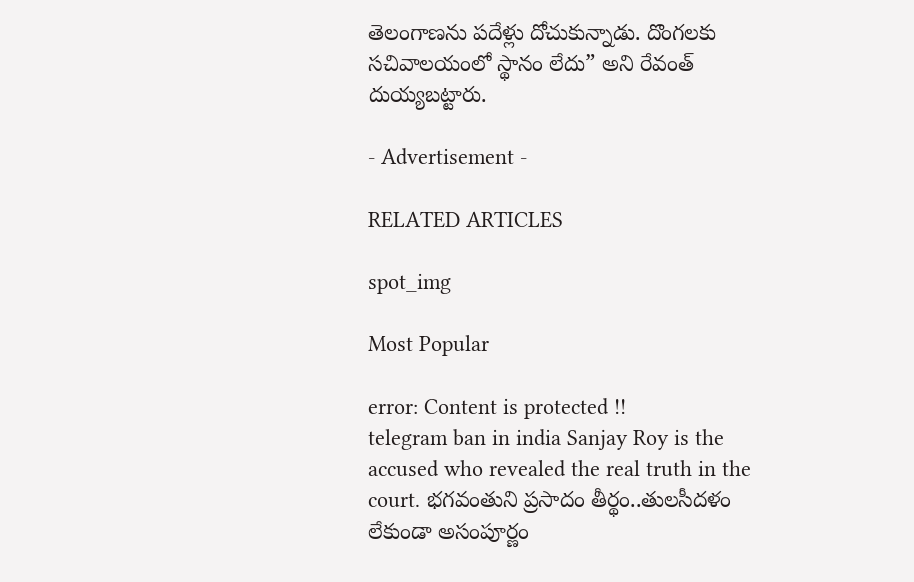తెలంగాణను పదేళ్లు దోచుకున్నాడు. దొంగలకు సచివాలయంలో స్థానం లేదు” అని రేవంత్ దుయ్యబట్టారు.

- Advertisement -

RELATED ARTICLES

spot_img

Most Popular

error: Content is protected !!
telegram ban in india Sanjay Roy is the accused who revealed the real truth in the court. భగవంతుని ప్రసాదం తీర్థం..తులసీదళం లేకుండా అసంపూర్ణం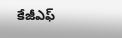కేజీఎఫ్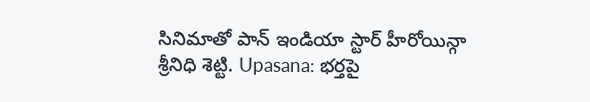సినిమాతో పాన్ ఇండియా స్టార్ హీరోయిన్గా శ్రీనిధి శెట్టి. Upasana: భర్తపై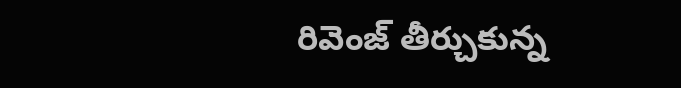రివెంజ్ తీర్చుకున్న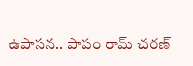ఉపాసన.. పాపం రామ్ చరణ్